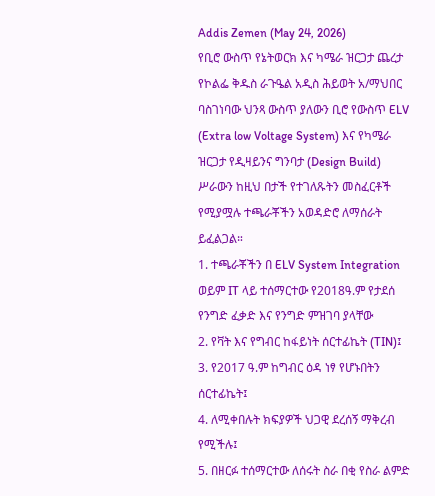Addis Zemen (May 24, 2026)
የቢሮ ውስጥ የኔትወርክ እና ካሜራ ዝርጋታ ጨረታ
የኮልፌ ቅዱስ ራጉዔል አዲስ ሕይወት አ/ማህበር ባስገነባው ህንጻ ውስጥ ያለውን ቢሮ የውስጥ ELV (Extra low Voltage System) እና የካሜራ ዝርጋታ የዲዛይንና ግንባታ (Design Build) ሥራውን ከዚህ በታች የተገለጹትን መስፈርቶች የሚያሟሉ ተጫራቾችን አወዳድሮ ለማሰራት ይፈልጋል።
1. ተጫራቾችን በ ELV System Integration ወይም IT ላይ ተሰማርተው የ2018ዓ.ም የታደሰ የንግድ ፈቃድ እና የንግድ ምዝገባ ያላቸው
2. የቫት እና የግብር ከፋይነት ሰርተፊኬት (TIN)፤
3. የ2017 ዓ.ም ከግብር ዕዳ ነፃ የሆኑበትን ሰርተፊኬት፤
4. ለሚቀበሉት ክፍያዎች ህጋዊ ደረሰኝ ማቅረብ የሚችሉ፤
5. በዘርፉ ተሰማርተው ለሰሩት ስራ በቂ የስራ ልምድ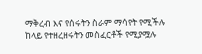ማቅረብ እና የሰሩትን ስራም ማሳየት የሚችሉ
ከላይ የተዘረዘሩትን መስፈርቶች የሚያሟሉ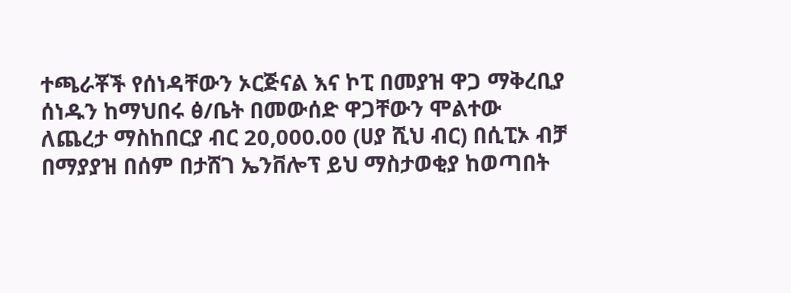ተጫራቾች የሰነዳቸውን ኦርጅናል እና ኮፒ በመያዝ ዋጋ ማቅረቢያ ሰነዱን ከማህበሩ ፅ/ቤት በመውሰድ ዋጋቸውን ሞልተው ለጨረታ ማስከበርያ ብር 20,000.00 (ሀያ ሺህ ብር) በሲፒኦ ብቻ በማያያዝ በሰም በታሸገ ኤንቨሎፕ ይህ ማስታወቂያ ከወጣበት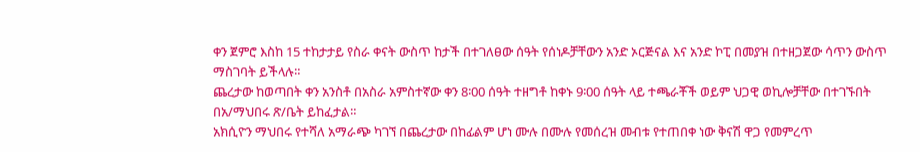ቀን ጀምሮ እስከ 15 ተከታታይ የስራ ቀናት ውስጥ ከታች በተገለፀው ሰዓት የሰነዶቻቸውን አንድ ኦርጅናል እና አንድ ኮፒ በመያዝ በተዘጋጀው ሳጥን ውስጥ ማስገባት ይችላሉ።
ጨረታው ከወጣበት ቀን አንስቶ በአስራ አምስተኛው ቀን 8፡00 ሰዓት ተዘግቶ ከቀኑ 9፡00 ሰዓት ላይ ተጫራቾች ወይም ህጋዊ ወኪሎቻቸው በተገኙበት በአ/ማህበሩ ጽ/ቤት ይከፈታል።
አክሲዮን ማህበሩ የተሻለ አማራጭ ካገኘ በጨረታው በከፊልም ሆነ ሙሉ በሙሉ የመሰረዝ መብቱ የተጠበቀ ነው ቅናሽ ዋጋ የመምረጥ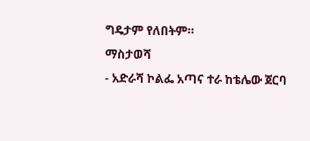ግዴታም የለበትም።
ማስታወሻ
- አድራሻ ኮልፌ አጣና ተራ ከቴሌው ጀርባ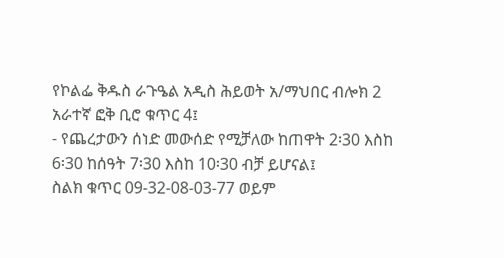የኮልፌ ቅዱስ ራጉዔል አዲስ ሕይወት አ/ማህበር ብሎክ 2 አራተኛ ፎቅ ቢሮ ቁጥር 4፤
- የጨረታውን ሰነድ መውሰድ የሚቻለው ከጠዋት 2፡30 እስከ 6፡30 ከሰዓት 7፡30 እስከ 10፡30 ብቻ ይሆናል፤
ስልክ ቁጥር 09-32-08-03-77 ወይም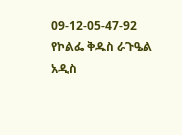09-12-05-47-92
የኮልፌ ቅዱስ ራጉዔል አዲስ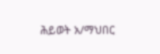ሕይወት አ/ማህበር